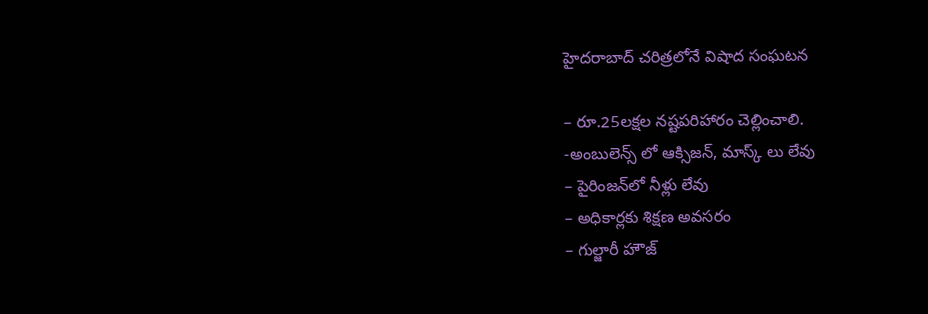హైద‌రాబాద్ చ‌రిత్ర‌లోనే విషాద సంఘ‌ట‌న‌

– రూ.25ల‌క్ష‌ల న‌ష్ట‌ప‌రిహారం చెల్లించాలి.
-అంబులెన్స్ లో ఆక్సిజ‌న్‌, మాస్క్ లు లేవు
– పైరింజ‌న్‌లో నీళ్లు లేవు
– అధికార్ల‌కు శిక్ష‌ణ అవ‌స‌రం
– గుల్జారీ హౌజ్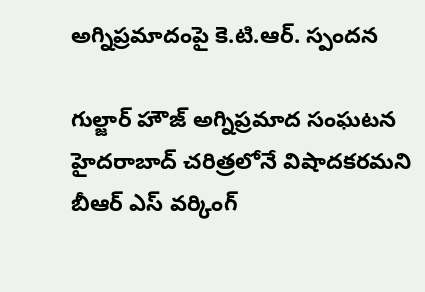అగ్నిప్ర‌మాదంపై కె.టి.ఆర్‌. స్పంద‌న‌

గుల్జార్ హౌజ్ అగ్నిప్రమాద సంఘటన హైదరాబాద్ చరిత్రలోనే విషాదకరమ‌ని బీఆర్ ఎస్ వ‌ర్కింగ్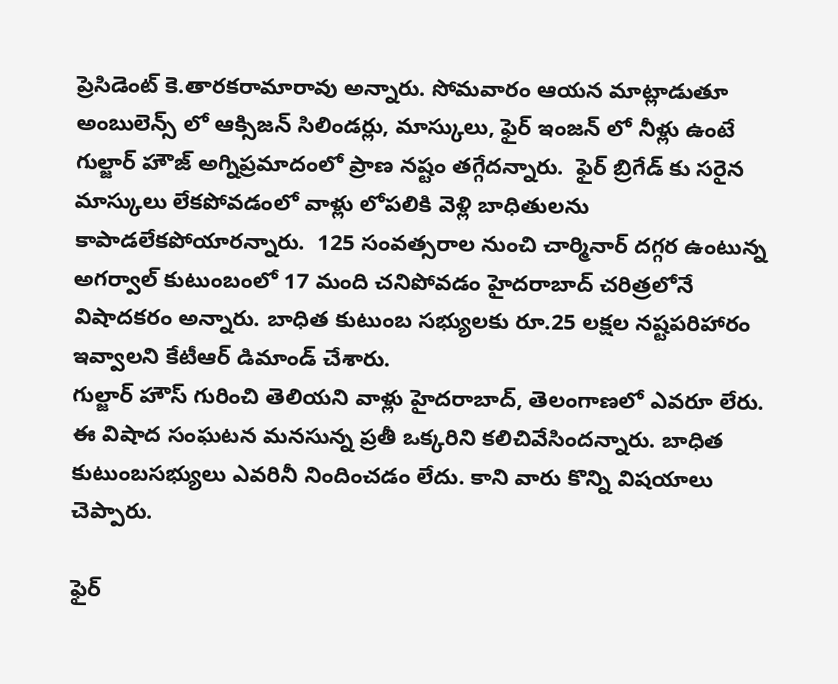ప్రెసిడెంట్ కె.తార‌క‌రామారావు అన్నారు. సోమ‌వారం ఆయ‌న మాట్లాడుతూ అంబులెన్స్ లో ఆక్సిజన్ సిలిండర్లు, మాస్కులు, ఫైర్ ఇంజన్ లో నీళ్లు ఉంటే గుల్జార్ హౌజ్ అగ్నిప్రమాదంలో ప్రాణ నష్టం తగ్గేదన్నారు.  ఫైర్ బ్రిగేడ్ కు సరైన మాస్కులు లేకపోవడంలో వాళ్లు లోపలికి వెళ్లి బాధితులను కాపాడలేకపోయారన్నారు.  125 సంవత్సరాల నుంచి చార్మినార్ దగ్గర ఉంటున్న అగర్వాల్ కుటుంబంలో 17 మంది చనిపోవడం హైదరాబాద్ చరిత్రలోనే విషాదకరం అన్నారు. బాధిత కుటుంబ సభ్యులకు రూ.25 లక్షల నష్టపరిహారం ఇవ్వాలని కేటీఆర్ డిమాండ్ చేశారు.
గుల్జార్ హౌస్ గురించి తెలియని వాళ్లు హైదరాబాద్, తెలంగాణలో ఎవరూ లేరు. ఈ విషాద సంఘ‌ట‌న‌ మనసున్న ప్రతీ ఒక్కరిని కలిచివేసింద‌న్నారు. బాధిత కుటుంబసభ్యులు ఎవరినీ నిందించడం లేదు. కాని వారు కొన్ని విషయాలు చెప్పారు.

ఫైర్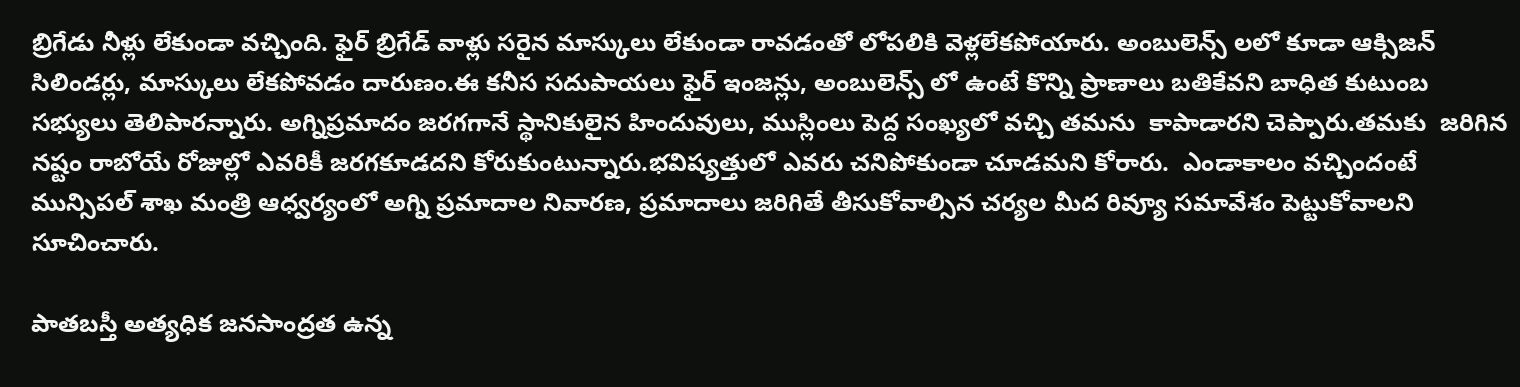బ్రిగేడు నీళ్లు లేకుండా వచ్చింది. ఫైర్ బ్రిగేడ్ వాళ్లు సరైన మాస్కులు లేకుండా రావడంతో లోపలికి వెళ్లలేకపోయారు. అంబులెన్స్ లలో కూడా ఆక్సిజన్ సిలిండర్లు, మాస్కులు లేకపోవడం దారుణం.ఈ కనీస సదుపాయలు ఫైర్ ఇంజన్లు, అంబులెన్స్ లో ఉంటే కొన్ని ప్రాణాలు బతికేవని బాధిత కుటుంబ సభ్యులు తెలిపార‌న్నారు. అగ్నిప్రమాదం జరగగానే స్థానికులైన హిందువులు, ముస్లింలు పెద్ద సంఖ్యలో వచ్చి త‌మ‌ను  కాపాడారని చెప్పారు.త‌మ‌కు  జరిగిన నష్టం రాబోయే రోజుల్లో ఎవరికీ జరగకూడదని కోరుకుంటున్నారు.భవిష్యత్తులో ఎవరు చనిపోకుండా చూడమని కోరారు.  ఎండాకాలం వచ్చిందంటే మున్సిపల్ శాఖ మంత్రి ఆధ్వర్యంలో అగ్ని ప్రమాదాల నివారణ, ప్రమాదాలు జరిగితే తీసుకోవాల్సిన చర్యల మీద రివ్యూ సమావేశం పెట్టుకోవాల‌ని సూచించారు.

పాతబస్తీ అత్యధిక జనసాంద్రత ఉన్న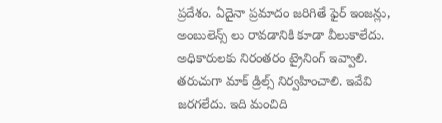ప్రదేశం. ఏదైనా ప్రమాదం జరిగితే ఫైర్ ఇంజన్లు, అంబులెన్స్ లు రావడానికి కూడా వీలుకాలేదు. అధికారులకు నిరంతరం ట్రైనింగ్ ఇవ్వాలి. తరుచుగా మాక్ డ్రిల్స్ నిర్వహించాలి. ఇవేవి జరగలేదు. ఇది మంచిది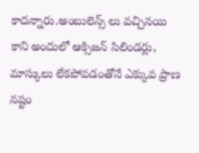కాదన్నారు.అంబులెన్స్ లు వచ్చినయి కాని అందులో ఆక్సిజన్ సిలిండర్లు, మాస్కులు లేకపోవడంతోనే ఎక్కువ ప్రాణ నష్టం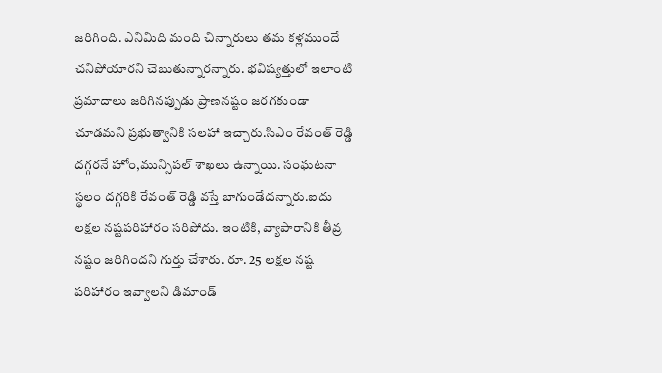జరిగింది. ఎనిమిది మంది చిన్నారులు తమ కళ్లముందే చనిపోయారని చెబుతున్నార‌న్నారు. భవిష్యత్తులో ఇలాంటి ప్రమాదాలు జరిగినప్పుడు ప్రాణనష్టం జరగకుండా చూడమ‌ని ప్ర‌భుత్వానికి స‌ల‌హా ఇచ్చారు.సిఎం రేవంత్ రెడ్డి దగ్గరనే హోం,మున్సిపల్ శాఖలు ఉన్నాయి. సంఘటనా స్థలం దగ్గరికి రేవంత్ రెడ్డి వస్తే బాగుండేదన్నారు.ఐదు లక్షల నష్టపరిహారం సరిపోదు. ఇంటికి, వ్యాపారానికి తీవ్ర నష్టం జరిగింద‌ని గుర్తు చేశారు. రూ. 25 లక్షల నష్ట పరిహారం ఇవ్వాలని డిమాండ్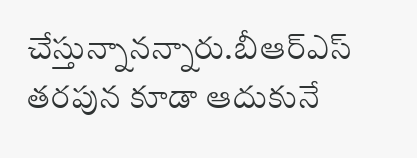చేస్తున్నానన్నారు.బీఆర్ఎస్ తరపున కూడా ఆదుకునే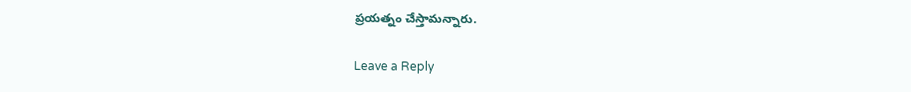ప్రయత్నం చేస్తామ‌న్నారు.

Leave a Reply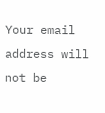Your email address will not be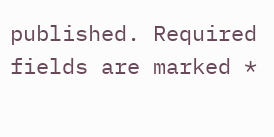published. Required fields are marked *